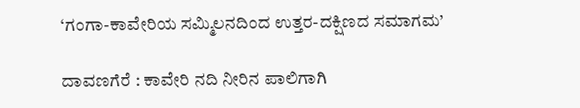‘ಗಂಗಾ-ಕಾವೇರಿಯ ಸಮ್ಮಿಲನದಿಂದ ಉತ್ತರ-ದಕ್ಷಿಣದ ಸಮಾಗಮ’

ದಾವಣಗೆರೆ : ಕಾವೇರಿ ನದಿ ನೀರಿನ ಪಾಲಿಗಾಗಿ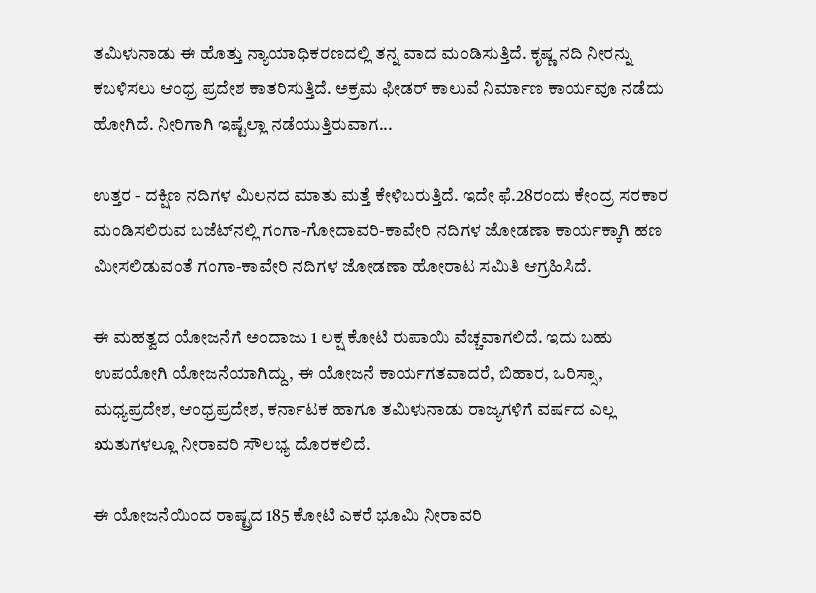ತಮಿಳುನಾಡು ಈ ಹೊತ್ತು ನ್ಯಾಯಾಧಿಕರಣದಲ್ಲಿ ತನ್ನ ವಾದ ಮಂಡಿಸುತ್ತಿದೆ. ಕೃಷ್ಣ ನದಿ ನೀರನ್ನು ಕಬಳಿಸಲು ಆಂಧ್ರ ಪ್ರದೇಶ ಕಾತರಿಸುತ್ತಿದೆ. ಅಕ್ರಮ ಫೀಡರ್‌ ಕಾಲುವೆ ನಿರ್ಮಾಣ ಕಾರ್ಯವೂ ನಡೆದು ಹೋಗಿದೆ. ನೀರಿಗಾಗಿ ಇಷ್ಟೆಲ್ಲಾ ನಡೆಯುತ್ತಿರುವಾಗ...

ಉತ್ತರ - ದಕ್ಷಿಣ ನದಿಗಳ ಮಿಲನದ ಮಾತು ಮತ್ತೆ ಕೇಳಿಬರುತ್ತಿದೆ. ಇದೇ ಫೆ.28ರಂದು ಕೇಂದ್ರ ಸರಕಾರ ಮಂಡಿಸಲಿರುವ ಬಜೆಟ್‌ನಲ್ಲಿ ಗಂಗಾ-ಗೋದಾವರಿ-ಕಾವೇರಿ ನದಿಗಳ ಜೋಡಣಾ ಕಾರ್ಯಕ್ಕಾಗಿ ಹಣ ಮೀಸಲಿಡುವಂತೆ ಗಂಗಾ-ಕಾವೇರಿ ನದಿಗಳ ಜೋಡಣಾ ಹೋರಾಟ ಸಮಿತಿ ಆಗ್ರಹಿಸಿದೆ.

ಈ ಮಹತ್ವದ ಯೋಜನೆಗೆ ಅಂದಾಜು 1 ಲಕ್ಷ ಕೋಟಿ ರುಪಾಯಿ ವೆಚ್ಚವಾಗಲಿದೆ. ಇದು ಬಹು ಉಪಯೋಗಿ ಯೋಜನೆಯಾಗಿದ್ದು, ಈ ಯೋಜನೆ ಕಾರ್ಯಗತವಾದರೆ, ಬಿಹಾರ, ಒರಿಸ್ಸಾ, ಮಧ್ಯಪ್ರದೇಶ, ಆಂಧ್ರಪ್ರದೇಶ, ಕರ್ನಾಟಕ ಹಾಗೂ ತಮಿಳುನಾಡು ರಾಜ್ಯಗಳಿಗೆ ವರ್ಷದ ಎಲ್ಲ ಋತುಗಳಲ್ಲೂ ನೀರಾವರಿ ಸೌಲಭ್ಯ ದೊರಕಲಿದೆ.

ಈ ಯೋಜನೆಯಿಂದ ರಾಷ್ಟ್ರದ 185 ಕೋಟಿ ಎಕರೆ ಭೂಮಿ ನೀರಾವರಿ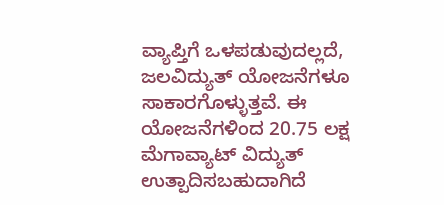ವ್ಯಾಪ್ತಿಗೆ ಒಳಪಡುವುದಲ್ಲದೆ, ಜಲವಿದ್ಯುತ್‌ ಯೋಜನೆಗಳೂ ಸಾಕಾರಗೊಳ್ಳುತ್ತವೆ. ಈ ಯೋಜನೆಗಳಿಂದ 20.75 ಲಕ್ಷ ಮೆಗಾವ್ಯಾಟ್‌ ವಿದ್ಯುತ್‌ ಉತ್ಪಾದಿಸಬಹುದಾಗಿದೆ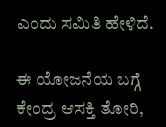ಎಂದು ಸಮಿತಿ ಹೇಳಿದೆ.

ಈ ಯೋಜನೆಯ ಬಗ್ಗೆ ಕೇಂದ್ರ ಆಸಕ್ತಿ ತೋರಿ,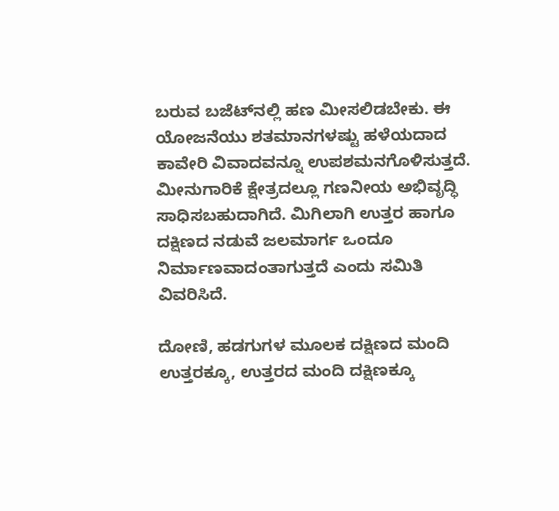ಬರುವ ಬಜೆಟ್‌ನಲ್ಲಿ ಹಣ ಮೀಸಲಿಡಬೇಕು. ಈ ಯೋಜನೆಯು ಶತಮಾನಗಳಷ್ಟು ಹಳೆಯದಾದ ಕಾವೇರಿ ವಿವಾದವನ್ನೂ ಉಪಶಮನಗೊಳಿಸುತ್ತದೆ. ಮೀನುಗಾರಿಕೆ ಕ್ಷೇತ್ರದಲ್ಲೂ ಗಣನೀಯ ಅಭಿವೃದ್ಧಿ ಸಾಧಿಸಬಹುದಾಗಿದೆ. ಮಿಗಿಲಾಗಿ ಉತ್ತರ ಹಾಗೂ ದಕ್ಷಿಣದ ನಡುವೆ ಜಲಮಾರ್ಗ ಒಂದೂ ನಿರ್ಮಾಣವಾದಂತಾಗುತ್ತದೆ ಎಂದು ಸಮಿತಿ ವಿವರಿಸಿದೆ.

ದೋಣಿ, ಹಡಗುಗಳ ಮೂಲಕ ದಕ್ಷಿಣದ ಮಂದಿ ಉತ್ತರಕ್ಕೂ, ಉತ್ತರದ ಮಂದಿ ದಕ್ಷಿಣಕ್ಕೂ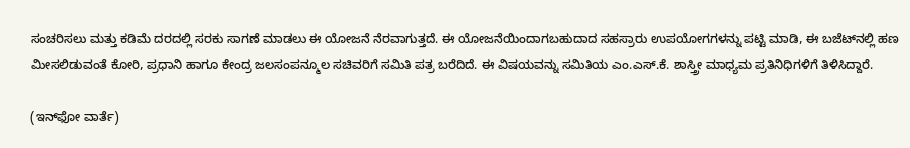ಸಂಚರಿಸಲು ಮತ್ತು ಕಡಿಮೆ ದರದಲ್ಲಿ ಸರಕು ಸಾಗಣೆ ಮಾಡಲು ಈ ಯೋಜನೆ ನೆರವಾಗುತ್ತದೆ. ಈ ಯೋಜನೆಯಿಂದಾಗಬಹುದಾದ ಸಹಸ್ರಾರು ಉಪಯೋಗಗಳನ್ನು ಪಟ್ಟಿ ಮಾಡಿ, ಈ ಬಜೆಟ್‌ನಲ್ಲಿ ಹಣ ಮೀಸಲಿಡುವಂತೆ ಕೋರಿ, ಪ್ರಧಾನಿ ಹಾಗೂ ಕೇಂದ್ರ ಜಲಸಂಪನ್ಮೂಲ ಸಚಿವರಿಗೆ ಸಮಿತಿ ಪತ್ರ ಬರೆದಿದೆ. ಈ ವಿಷಯವನ್ನು ಸಮಿತಿಯ ಎಂ.ಎಸ್‌.ಕೆ. ಶಾಸ್ತ್ರೀ ಮಾಧ್ಯಮ ಪ್ರತಿನಿಧಿಗಳಿಗೆ ತಿಳಿಸಿದ್ದಾರೆ.

(ಇನ್‌ಫೋ ವಾರ್ತೆ)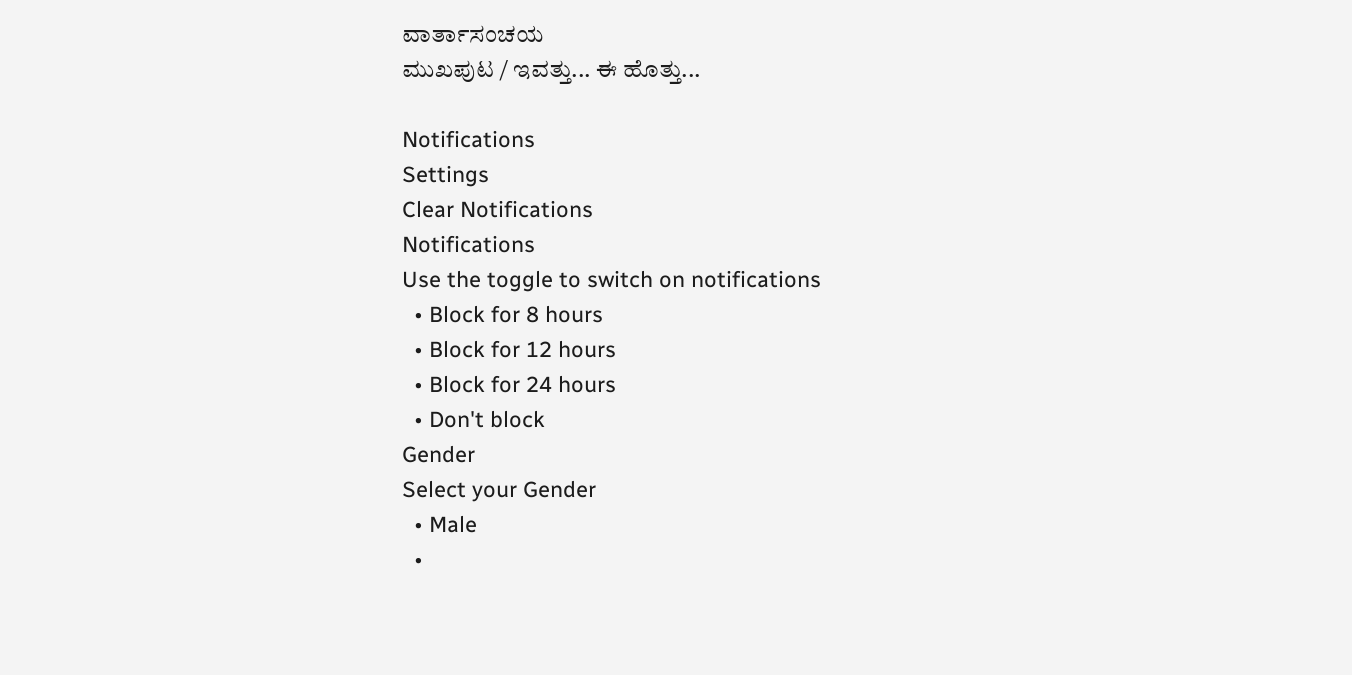ವಾರ್ತಾಸಂಚಯ
ಮುಖಪುಟ / ಇವತ್ತು... ಈ ಹೊತ್ತು...

Notifications
Settings
Clear Notifications
Notifications
Use the toggle to switch on notifications
  • Block for 8 hours
  • Block for 12 hours
  • Block for 24 hours
  • Don't block
Gender
Select your Gender
  • Male
  •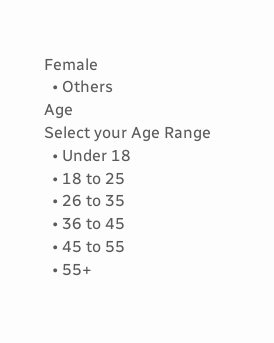Female
  • Others
Age
Select your Age Range
  • Under 18
  • 18 to 25
  • 26 to 35
  • 36 to 45
  • 45 to 55
  • 55+